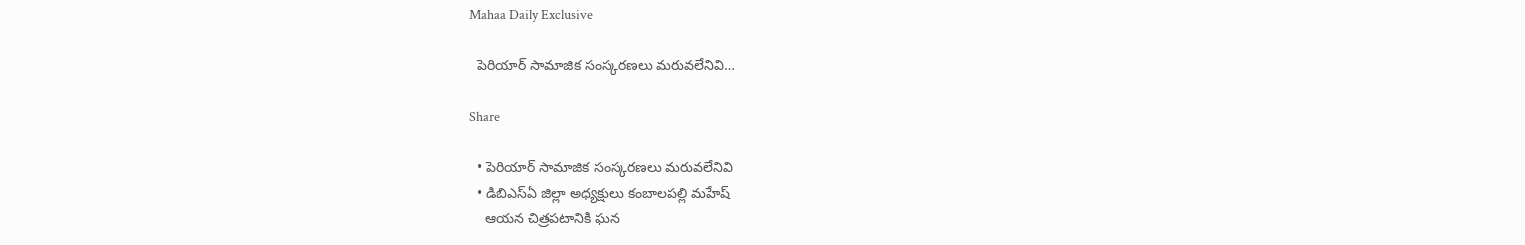Mahaa Daily Exclusive

  పెరియార్ సామాజిక సంస్కరణలు మరువలేనివి…

Share

  • పెరియార్ సామాజిక సంస్కరణలు మరువలేనివి
  • డిబిఎస్ఏ జిల్లా అధ్యక్షులు కంబాలపల్లి మహేష్
    ఆయన చిత్రపటానికి ఘన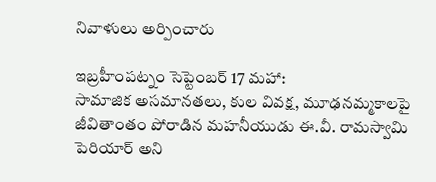నివాళులు అర్పించారు

ఇబ్రహీంపట్నం సెప్టెంబర్ 17 మహా:
సామాజిక అసమానతలు, కుల వివక్ష, మూఢనమ్మకాలపై జీవితాంతం పోరాడిన మహనీయుడు ఈ.వీ. రామస్వామి పెరియార్ అని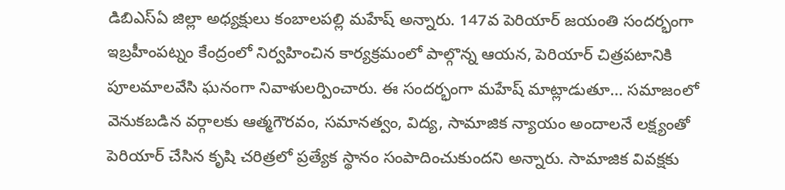డిబిఎస్ఏ జిల్లా అధ్యక్షులు కంబాలపల్లి మహేష్ అన్నారు. 147వ పెరియార్ జయంతి సందర్భంగా ఇబ్రహీంపట్నం కేంద్రంలో నిర్వహించిన కార్యక్రమంలో పాల్గొన్న ఆయన, పెరియార్ చిత్రపటానికి పూలమాలవేసి ఘనంగా నివాళులర్పించారు. ఈ సందర్భంగా మహేష్ మాట్లాడుతూ… సమాజంలో వెనుకబడిన వర్గాలకు ఆత్మగౌరవం, సమానత్వం, విద్య, సామాజిక న్యాయం అందాలనే లక్ష్యంతో పెరియార్ చేసిన కృషి చరిత్రలో ప్రత్యేక స్థానం సంపాదించుకుందని అన్నారు. సామాజిక వివక్షకు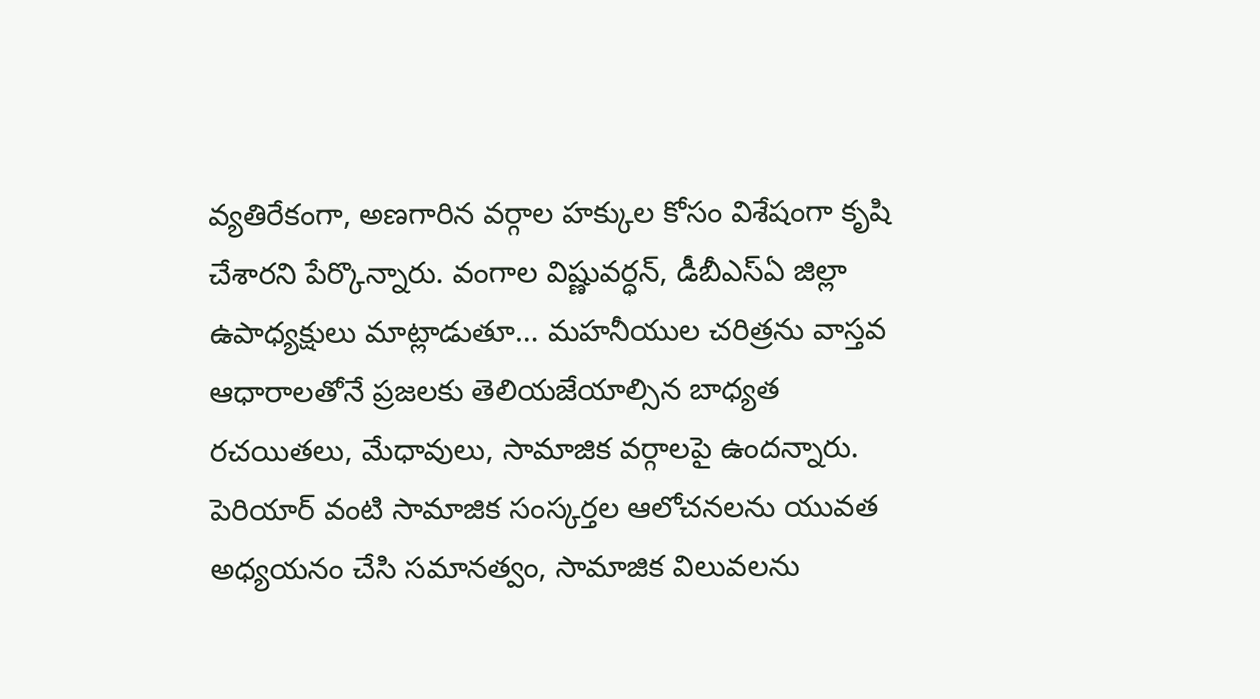వ్యతిరేకంగా, అణగారిన వర్గాల హక్కుల కోసం విశేషంగా కృషి చేశారని పేర్కొన్నారు. వంగాల విష్ణువర్ధన్, డీబీఎస్ఏ జిల్లా ఉపాధ్యక్షులు మాట్లాడుతూ… మహనీయుల చరిత్రను వాస్తవ ఆధారాలతోనే ప్రజలకు తెలియజేయాల్సిన బాధ్యత రచయితలు, మేధావులు, సామాజిక వర్గాలపై ఉందన్నారు. పెరియార్ వంటి సామాజిక సంస్కర్తల ఆలోచనలను యువత అధ్యయనం చేసి సమానత్వం, సామాజిక విలువలను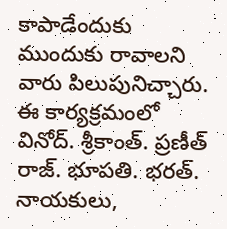కాపాడేందుకు ముందుకు రావాలని వారు పిలుపునిచ్చారు. ఈ కార్యక్రమంలో వినోద్. శ్రీకాంత్. ప్రణీత్ రాజ్. భూపతి. భరత్. నాయకులు,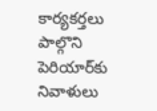కార్యకర్తలు పాల్గొని పెరియార్‌కు నివాళులు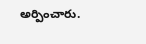అర్పించారు.